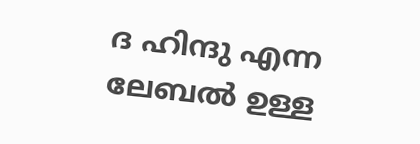ദ ഹിന്ദു എന്ന ലേബല്‍ ഉള്ള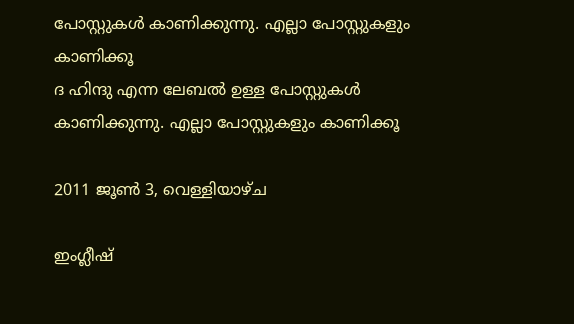പോസ്റ്റുകള്‍ കാണിക്കുന്നു. എല്ലാ പോസ്റ്റുകളും കാണിക്കൂ
ദ ഹിന്ദു എന്ന ലേബല്‍ ഉള്ള പോസ്റ്റുകള്‍ കാണിക്കുന്നു. എല്ലാ പോസ്റ്റുകളും കാണിക്കൂ

2011 ജൂൺ 3, വെള്ളിയാഴ്‌ച

ഇംഗ്ലീഷ്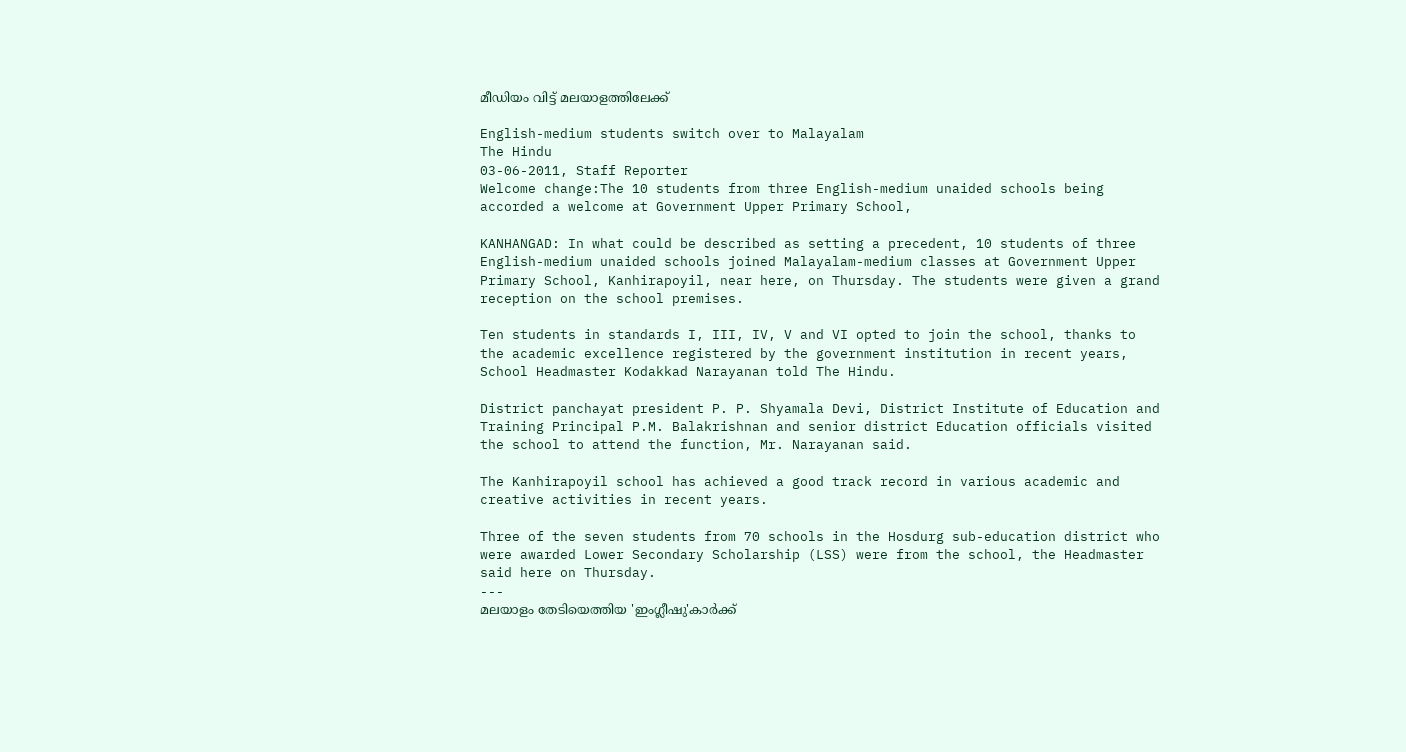മീഡിയം വിട്ട് മലയാളത്തിലേക്ക്

English-medium students switch over to Malayalam
The Hindu
03-06-2011, Staff Reporter
Welcome change:The 10 students from three English-medium unaided schools being accorded a welcome at Government Upper Primary School,

KANHANGAD: In what could be described as setting a precedent, 10 students of three English-medium unaided schools joined Malayalam-medium classes at Government Upper Primary School, Kanhirapoyil, near here, on Thursday. The students were given a grand reception on the school premises.

Ten students in standards I, III, IV, V and VI opted to join the school, thanks to the academic excellence registered by the government institution in recent years, School Headmaster Kodakkad Narayanan told The Hindu.

District panchayat president P. P. Shyamala Devi, District Institute of Education and Training Principal P.M. Balakrishnan and senior district Education officials visited the school to attend the function, Mr. Narayanan said.

The Kanhirapoyil school has achieved a good track record in various academic and creative activities in recent years.

Three of the seven students from 70 schools in the Hosdurg sub-education district who were awarded Lower Secondary Scholarship (LSS) were from the school, the Headmaster said here on Thursday.
---
മലയാളം തേടിയെത്തിയ 'ഇംഗ്ലീഷു'കാര്‍ക്ക്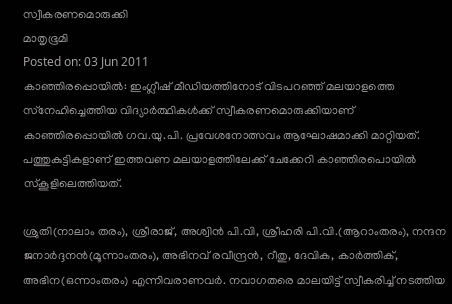സ്വീകരണമൊരുക്കി
മാതൃഭൂമി
Posted on: 03 Jun 2011
കാഞ്ഞിരപ്പൊയില്‍: ഇംഗ്ലീഷ് മീഡിയത്തിനോട് വിടപറഞ്ഞ് മലയാളത്തെ സ്‌നേഹിച്ചെത്തിയ വിദ്യാര്‍ത്ഥികള്‍ക്ക് സ്വീകരണമൊരുക്കിയാണ് കാഞ്ഞിരപ്പൊയില്‍ ഗവ.യു.പി. പ്രവേശനോത്സവം ആഘോഷമാക്കി മാറ്റിയത്. പത്തുകുട്ടികളാണ് ഇത്തവണ മലയാളത്തിലേക്ക് ചേക്കേറി കാഞ്ഞിരപൊയില്‍ സ്‌കൂളിലെത്തിയത്.

ശ്രുതി(നാലാം തരം), ശ്രീരാജ്, അശ്വിന്‍ പി.വി, ശ്രീഹരി പി.വി.(ആറാംതരം), നന്ദന ജനാര്‍ദ്ദനന്‍(മൂന്നാംതരം), അഭിനവ് രവീന്ദ്രന്‍, റീതു, ദേവിക, കാര്‍ത്തിക്, അഭിന(ഒന്നാംതരം) എന്നിവരാണവര്‍. നവാഗതരെ മാലയിട്ട് സ്വീകരിച്ച് നടത്തിയ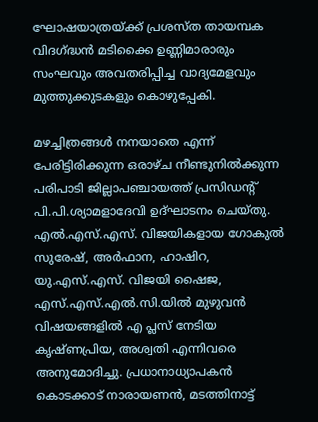ഘോഷയാത്രയ്ക്ക് പ്രശസ്ത തായമ്പക വിദഗ്ദ്ധന്‍ മടിക്കൈ ഉണ്ണിമാരാരും സംഘവും അവതരിപ്പിച്ച വാദ്യമേളവും മുത്തുക്കുടകളും കൊഴുപ്പേകി.

മഴച്ചിത്രങ്ങള്‍ നനയാതെ എന്ന് പേരിട്ടിരിക്കുന്ന ഒരാഴ്ച നീണ്ടുനില്‍ക്കുന്ന പരിപാടി ജില്ലാപഞ്ചായത്ത് പ്രസിഡന്റ് പി.പി.ശ്യാമളാദേവി ഉദ്ഘാടനം ചെയ്തു. എല്‍.എസ്.എസ്. വിജയികളായ ഗോകുല്‍ സുരേഷ്, അര്‍ഫാന, ഹാഷിറ, യു.എസ്.എസ്. വിജയി ഷൈജ, എസ്.എസ്.എല്‍.സി.യില്‍ മുഴുവന്‍ വിഷയങ്ങളില്‍ എ പ്ലസ് നേടിയ കൃഷ്ണപ്രിയ, അശ്വതി എന്നിവരെ അനുമോദിച്ചു. പ്രധാനാധ്യാപകന്‍ കൊടക്കാട് നാരായണന്‍, മടത്തിനാട്ട്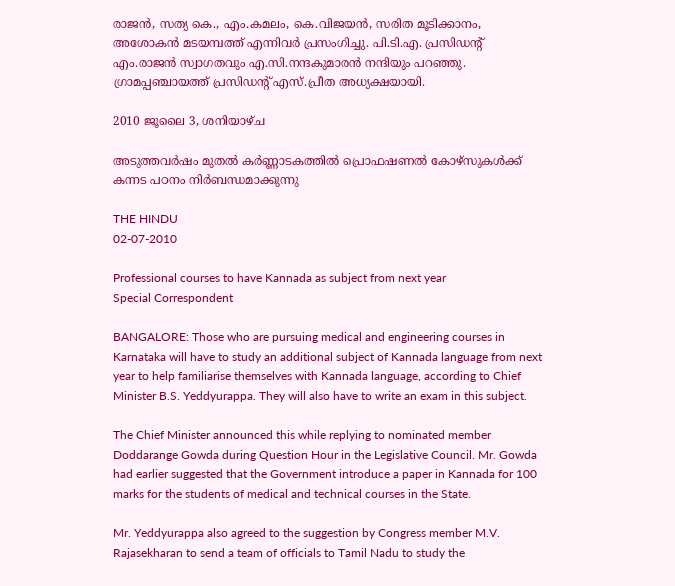രാജന്‍, സത്യ കെ., എം.കമലം, കെ.വിജയന്‍, സരിത മൂടിക്കാനം, അശോകന്‍ മടയമ്പത്ത് എന്നിവര്‍ പ്രസംഗിച്ചു. പി.ടി.എ. പ്രസിഡന്റ് എം.രാജന്‍ സ്വാഗതവും എ.സി.നന്ദകുമാരന്‍ നന്ദിയും പറഞ്ഞു. ഗ്രാമപ്പഞ്ചായത്ത് പ്രസിഡന്റ് എസ്.പ്രീത അധ്യക്ഷയായി.

2010 ജൂലൈ 3, ശനിയാഴ്‌ച

അടുത്തവര്‍ഷം മുതല്‍ കര്‍ണ്ണാടകത്തില്‍ പ്രൊഫഷണല്‍ കോഴ്സുകള്‍ക്ക് കന്നട പഠനം നിര്‍ബന്ധമാക്കുന്നു

THE HINDU
02-07-2010

Professional courses to have Kannada as subject from next year
Special Correspondent

BANGALORE: Those who are pursuing medical and engineering courses in Karnataka will have to study an additional subject of Kannada language from next year to help familiarise themselves with Kannada language, according to Chief Minister B.S. Yeddyurappa. They will also have to write an exam in this subject.

The Chief Minister announced this while replying to nominated member Doddarange Gowda during Question Hour in the Legislative Council. Mr. Gowda had earlier suggested that the Government introduce a paper in Kannada for 100 marks for the students of medical and technical courses in the State.

Mr. Yeddyurappa also agreed to the suggestion by Congress member M.V. Rajasekharan to send a team of officials to Tamil Nadu to study the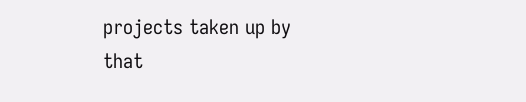projects taken up by that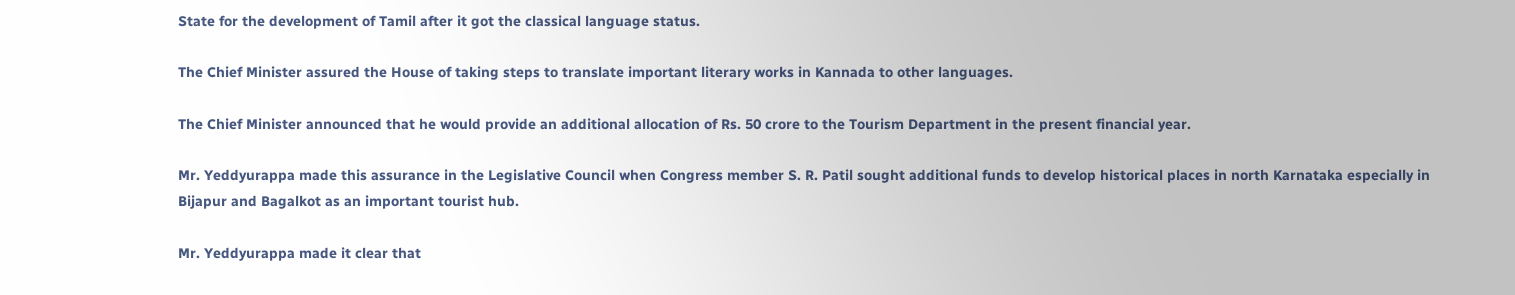State for the development of Tamil after it got the classical language status.

The Chief Minister assured the House of taking steps to translate important literary works in Kannada to other languages.

The Chief Minister announced that he would provide an additional allocation of Rs. 50 crore to the Tourism Department in the present financial year.

Mr. Yeddyurappa made this assurance in the Legislative Council when Congress member S. R. Patil sought additional funds to develop historical places in north Karnataka especially in Bijapur and Bagalkot as an important tourist hub.

Mr. Yeddyurappa made it clear that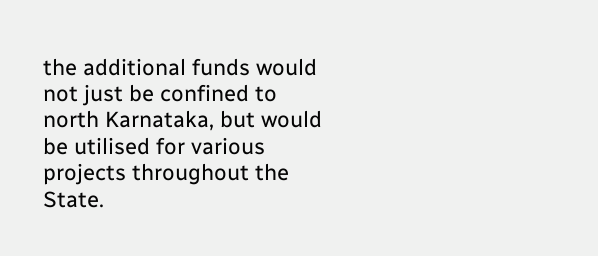the additional funds would not just be confined to north Karnataka, but would be utilised for various projects throughout the State.